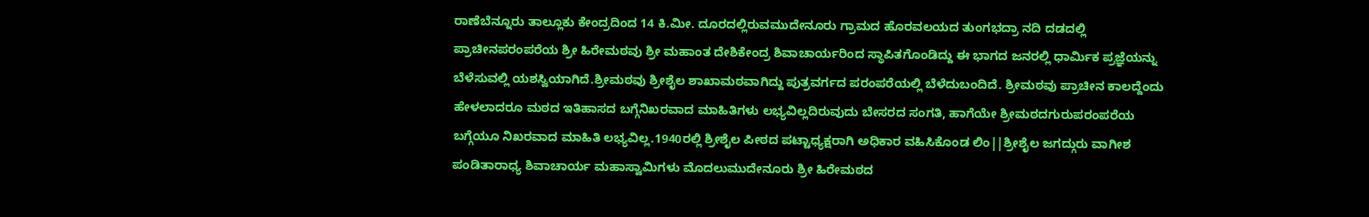ರಾಣೆಬೆನ್ನೂರು ತಾಲ್ಲೂಕು ಕೇಂದ್ರದಿಂದ 14 ಕಿ.ಮೀ. ದೂರದಲ್ಲಿರುವಮುದೇನೂರು ಗ್ರಾಮದ ಹೊರವಲಯದ ತುಂಗಭದ್ರಾ ನದಿ ದಡದಲ್ಲಿ ಪ್ರಾಚೀನಪರಂಪರೆಯ ಶ್ರೀ ಹಿರೇಮಠವು ಶ್ರೀ ಮಹಾಂತ ದೇಶಿಕೇಂದ್ರ ಶಿವಾಚಾರ್ಯರಿಂದ ಸ್ಥಾಪಿತಗೊಂಡಿದ್ದು ಈ ಭಾಗದ ಜನರಲ್ಲಿ ಧಾರ್ಮಿಕ ಪ್ರಜ್ಞೆಯನ್ನು ಬೆಳೆಸುವಲ್ಲಿ ಯಶಸ್ವಿಯಾಗಿದೆ.ಶ್ರೀಮಠವು ಶ್ರೀಶೈಲ ಶಾಖಾಮಠವಾಗಿದ್ದು ಪುತ್ರವರ್ಗದ ಪರಂಪರೆಯಲ್ಲಿ ಬೆಳೆದುಬಂದಿದೆ. ಶ್ರೀಮಠವು ಪ್ರಾಚೀನ ಕಾಲದ್ದೆಂದು ಹೇಳಲಾದರೂ ಮಠದ ಇತಿಹಾಸದ ಬಗ್ಗೆನಿಖರವಾದ ಮಾಹಿತಿಗಳು ಲಭ್ಯವಿಲ್ಲದಿರುವುದು ಬೇಸರದ ಸಂಗತಿ, ಹಾಗೆಯೇ ಶ್ರೀಮಠದಗುರುಪರಂಪರೆಯ ಬಗ್ಗೆಯೂ ನಿಖರವಾದ ಮಾಹಿತಿ ಲಭ್ಯವಿಲ್ಲ.1940ರಲ್ಲಿ ಶ್ರೀಶೈಲ ಪೀಠದ ಪಟ್ಟಾಧ್ಯಕ್ಷರಾಗಿ ಅಧಿಕಾರ ವಹಿಸಿಕೊಂಡ ಲಿಂ||ಶ್ರೀಶೈಲ ಜಗದ್ಗುರು ವಾಗೀಶ ಪಂಡಿತಾರಾಧ್ಯ ಶಿವಾಚಾರ್ಯ ಮಹಾಸ್ವಾಮಿಗಳು ಮೊದಲುಮುದೇನೂರು ಶ್ರೀ ಹಿರೇಮಠದ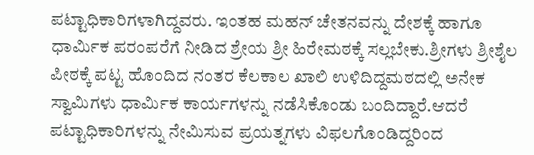ಪಟ್ಟಾಧಿಕಾರಿಗಳಾಗಿದ್ದವರು. ಇಂತಹ ಮಹನ್ ಚೇತನವನ್ನು ದೇಶಕ್ಕೆ ಹಾಗೂ ಧಾರ್ಮಿಕ ಪರಂಪರೆಗೆ ನೀಡಿದ ಶ್ರೇಯ ಶ್ರೀ ಹಿರೇಮಠಕ್ಕೆ ಸಲ್ಲಬೇಕು.ಶ್ರೀಗಳು ಶ್ರೀಶೈಲ ಪೀಠಕ್ಕೆ ಪಟ್ಟ ಹೊಂದಿದ ನಂತರ ಕೆಲಕಾಲ ಖಾಲಿ ಉಳಿದಿದ್ದಮಠದಲ್ಲಿ ಅನೇಕ ಸ್ವಾಮಿಗಳು ಧಾರ್ಮಿಕ ಕಾರ್ಯಗಳನ್ನು ನಡೆಸಿಕೊಂಡು ಬಂದಿದ್ದಾರೆ.ಆದರೆ ಪಟ್ಟಾಧಿಕಾರಿಗಳನ್ನು ನೇಮಿಸುವ ಪ್ರಯತ್ನಗಳು ವಿಫಲಗೊಂಡಿದ್ದರಿಂದ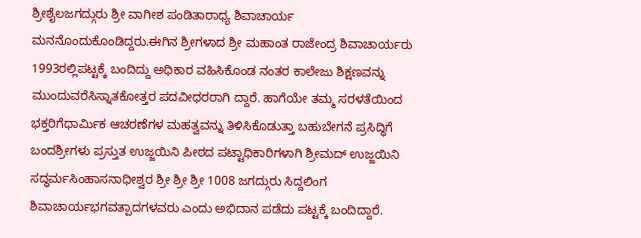ಶ್ರೀಶೈಲಜಗದ್ಗುರು ಶ್ರೀ ವಾಗೀಶ ಪಂಡಿತಾರಾಧ್ಯ ಶಿವಾಚಾರ್ಯ ಮನನೊಂದುಕೊಂಡಿದ್ದರು.ಈಗಿನ ಶ್ರೀಗಳಾದ ಶ್ರೀ ಮಹಾಂತ ರಾಜೇಂದ್ರ ಶಿವಾಚಾರ್ಯರು 1993ರಲ್ಲಿಪಟ್ಟಕ್ಕೆ ಬಂದಿದ್ದು ಅಧಿಕಾರ ವಹಿಸಿಕೊಂಡ ನಂತರ ಕಾಲೇಜು ಶಿಕ್ಷಣವನ್ನು ಮುಂದುವರೆಸಿಸ್ನಾತಕೋತ್ತರ ಪದವೀಧರರಾಗಿ ದ್ದಾರೆ. ಹಾಗೆಯೇ ತಮ್ಮ ಸರಳತೆಯಿಂದ ಭಕ್ತರಿಗೆಧಾರ್ಮಿಕ ಆಚರಣೆಗಳ ಮಹತ್ವವನ್ನು ತಿಳಿಸಿಕೊಡುತ್ತಾ ಬಹುಬೇಗನೆ ಪ್ರಸಿದ್ಧಿಗೆ ಬಂದಶ್ರೀಗಳು ಪ್ರಸ್ತುತ ಉಜ್ಜಯಿನಿ ಪೀಠದ ಪಟ್ಟಾಧಿಕಾರಿಗಳಾಗಿ ಶ್ರೀಮದ್ ಉಜ್ಜಯಿನಿ ಸದ್ಧರ್ಮಸಿಂಹಾಸನಾಧೀಶ್ವರ ಶ್ರೀ ಶ್ರೀ ಶ್ರೀ 1008 ಜಗದ್ಗುರು ಸಿದ್ದಲಿಂಗ ಶಿವಾಚಾರ್ಯಭಗವತ್ಪಾದಗಳವರು ಎಂದು ಅಭಿದಾನ ಪಡೆದು ಪಟ್ಟಕ್ಕೆ ಬಂದಿದ್ದಾರೆ.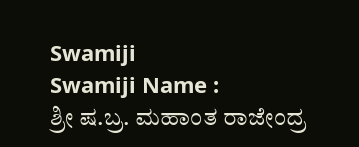Swamiji
Swamiji Name :
ಶ್ರೀ ಷ.ಬ್ರ. ಮಹಾಂತ ರಾಜೇಂದ್ರ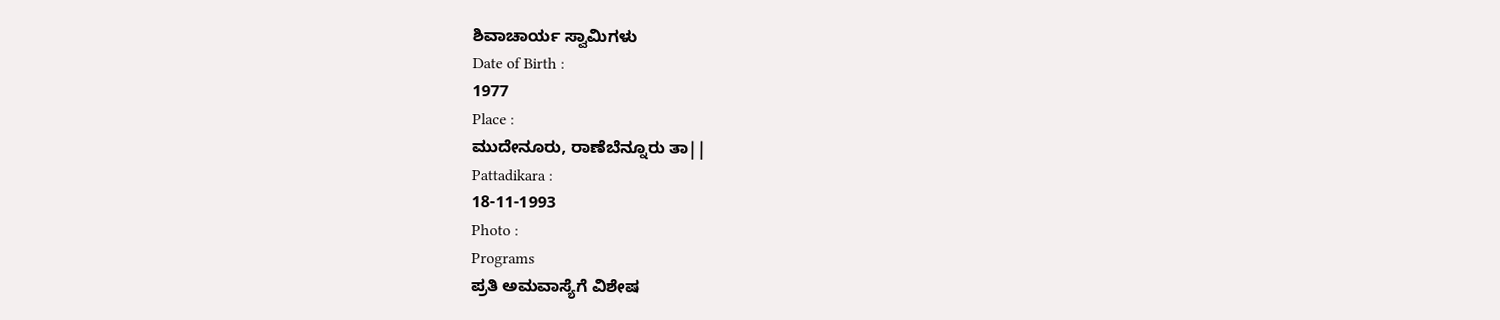ಶಿವಾಚಾರ್ಯ ಸ್ವಾಮಿಗಳು
Date of Birth :
1977
Place :
ಮುದೇನೂರು, ರಾಣೆಬೆನ್ನೂರು ತಾ||
Pattadikara :
18-11-1993
Photo :
Programs
ಪ್ರತಿ ಅಮವಾಸ್ಯೆಗೆ ವಿಶೇಷ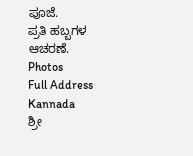ಪೂಜೆ.
ಪ್ರತಿ ಹಬ್ಬಗಳ ಆಚರಣೆ.
Photos
Full Address Kannada
ಶ್ರೀ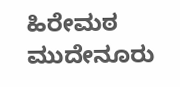ಹಿರೇಮಠ
ಮುದೇನೂರು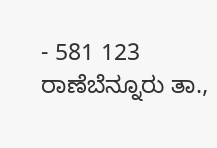- 581 123
ರಾಣೆಬೆನ್ನೂರು ತಾ.,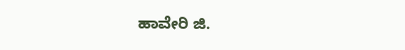ಹಾವೇರಿ ಜಿ.